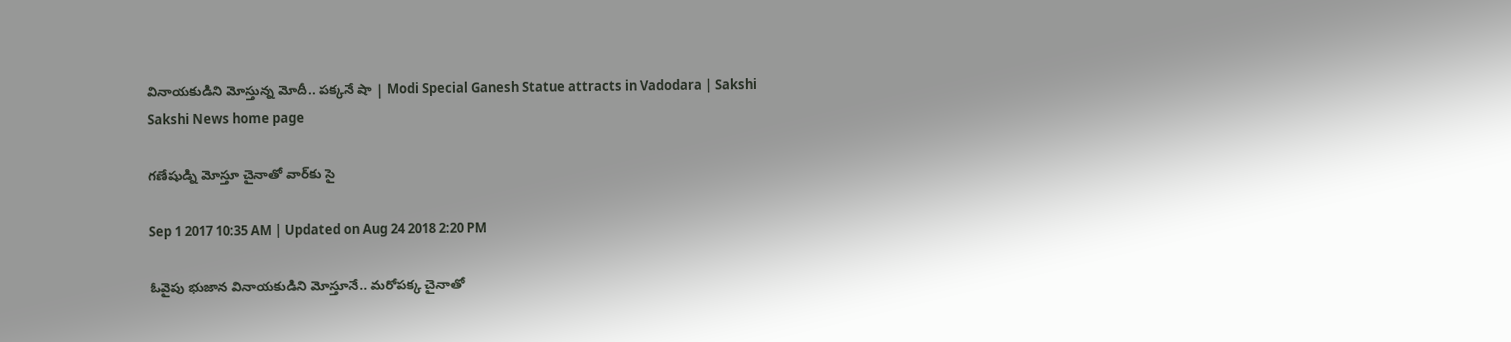వినాయకుడిని మోస్తున్న మోదీ.. పక్కనే షా | Modi Special Ganesh Statue attracts in Vadodara | Sakshi
Sakshi News home page

గణేషుడ్ని మోస్తూ చైనాతో వార్‌కు సై

Sep 1 2017 10:35 AM | Updated on Aug 24 2018 2:20 PM

ఓవైపు భుజాన వినాయకుడిని మోస్తూనే.. మరోపక్క చైనాతో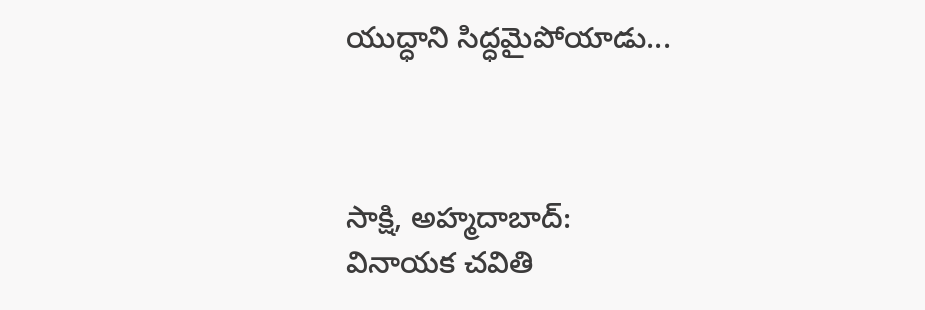యుద్ధాని సిద్ధమైపోయాడు...



సాక్షి, అహ్మదాబాద్‌:
వినాయక చవితి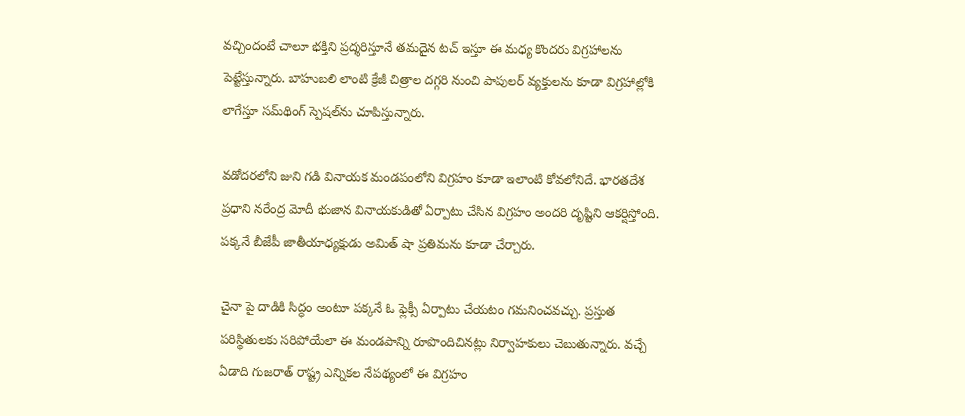వచ్చిందంటే చాలూ భక్తిని ప్రద్శరిస్తూనే తమదైన టచ్‌ ఇస్తూ ఈ మధ్య కొందరు విగ్రహాలను పెట్టేస్తున్నారు. బాహుబలి లాంటి క్రేజీ చిత్రాల దగ్గరి నుంచి పాపులర్‌ వ్యక్తులను కూడా విగ్రహాల్లోకి లాగేస్తూ సమ్‌థింగ్‌ స్పెషల్‌ను చూపిస్తున్నారు.

వడోదరలోని జుని గడి వినాయక మండపంలోని విగ్రహం కూడా ఇలాంటి కోవలోనిదే. భారతదేశ ప్రధాని నరేంద్ర మోదీ భుజాన వినాయకుడితో ఏర్పాటు చేసిన విగ్రహం అందరి దృష్టిని ఆకర్షిస్తోంది. పక్కనే బీజేపీ జాతీయాధ్యక్షుడు అమిత్‌ షా ప్రతిమను కూడా చేర్చారు.

చైనా పై దాడికి సిద్ధం అంటూ పక్కనే ఓ ఫ్లెక్సీ ఏర్పాటు చేయటం గమనించవచ్చు. ప్రస్తుత పరిస్థితులకు సరిపోయేలా ఈ మండపాన్ని రూపొందిచినట్లు నిర్వాహకులు చెబుతున్నారు. వచ్చే ఏడాది గుజరాత్‌ రాష్ట్ర ఎన్నికల నేపథ్యంలో ఈ విగ్రహం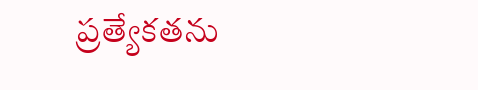ప్రత్యేకతను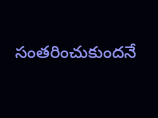సంతరించుకుందనే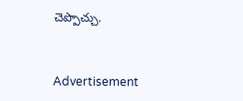చెప‍్పొచ్చు.



Advertisement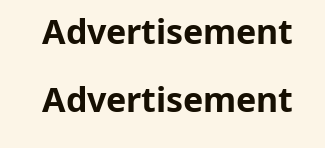Advertisement
Advertisement